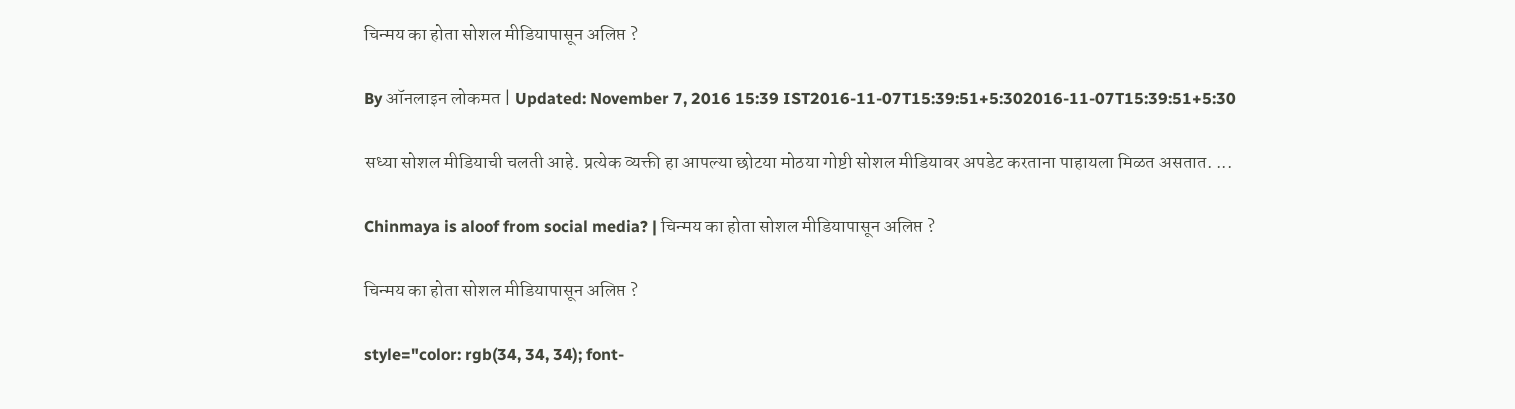चिन्मय का होता सोशल मीडियापासून अलिप्त ?

By ऑनलाइन लोकमत | Updated: November 7, 2016 15:39 IST2016-11-07T15:39:51+5:302016-11-07T15:39:51+5:30

सध्या सोशल मीडियाची चलती आहे. प्रत्येक व्यक्ती हा आपल्या छोटया मोठया गोष्टी सोशल मीडियावर अपडेट करताना पाहायला मिळत असतात. ...

Chinmaya is aloof from social media? | चिन्मय का होता सोशल मीडियापासून अलिप्त ?

चिन्मय का होता सोशल मीडियापासून अलिप्त ?

style="color: rgb(34, 34, 34); font-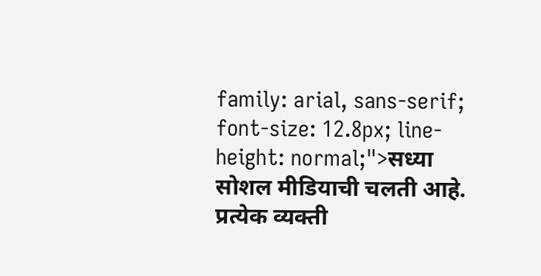family: arial, sans-serif; font-size: 12.8px; line-height: normal;">सध्या सोशल मीडियाची चलती आहे. प्रत्येक व्यक्ती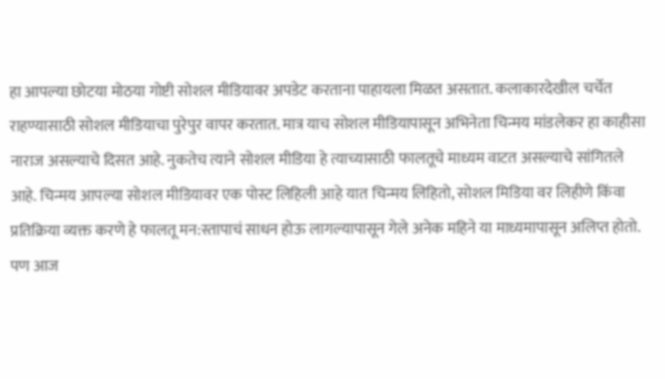हा आपल्या छोटया मोठया गोष्टी सोशल मीडियावर अपडेट करताना पाहायला मिळत असतात. कलाकारदेखील चर्चेत राहण्यासाठी सोशल मीडियाचा पुरेपुर वापर करतात. मात्र याच सोशल मीडियापासून अभिनेता चिन्मय मांडलेकर हा काहीसा नाराज असल्याचे दिसत आहे. नुकतेच त्याने सोशल मीडिया हे त्याच्यासाठी फालतूचे माध्यम वाटत असल्याचे सांगितले आहे. चिन्मय आपल्या सोशल मीडियावर एक पोस्ट लिहिली आहे यात चिन्मय लिहितो, सोशल मिडिया वर लिहीणे किंवा प्रतिक्रिया व्यक्त करणे हे फालतू मन:स्तापाचं साधन होऊ लागल्यापासून गेले अनेक महिने या माध्यमापासून अलिप्त होतो. पण आज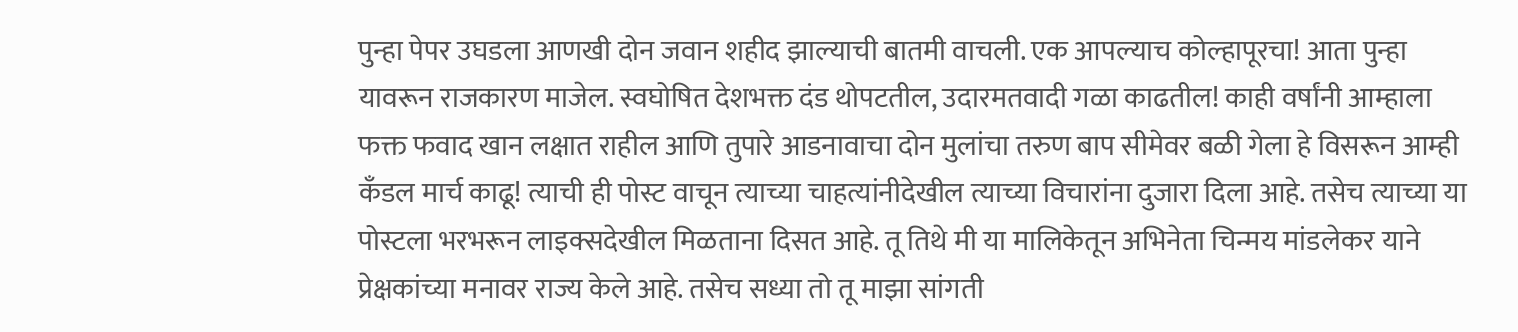पुन्हा पेपर उघडला आणखी दोन जवान शहीद झाल्याची बातमी वाचली. एक आपल्याच कोल्हापूरचा! आता पुन्हा यावरून राजकारण माजेल. स्वघोषित देशभक्त दंड थोपटतील, उदारमतवादी गळा काढतील! काही वर्षांनी आम्हाला फक्त फवाद खान लक्षात राहील आणि तुपारे आडनावाचा दोन मुलांचा तरुण बाप सीमेवर बळी गेला हे विसरून आम्ही कँडल मार्च काढू! त्याची ही पोस्ट वाचून त्याच्या चाहत्यांनीदेखील त्याच्या विचारांना दुजारा दिला आहे. तसेच त्याच्या या पोस्टला भरभरून लाइक्सदेखील मिळताना दिसत आहे. तू तिथे मी या मालिकेतून अभिनेता चिन्मय मांडलेकर याने प्रेक्षकांच्या मनावर राज्य केले आहे. तसेच सध्या तो तू माझा सांगती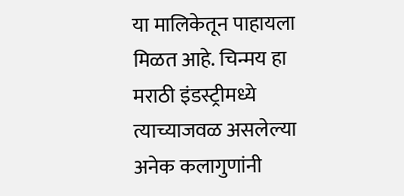या मालिकेतून पाहायला मिळत आहे. चिन्मय हा मराठी इंडस्ट्रीमध्ये त्याच्याजवळ असलेल्या अनेक कलागुणांनी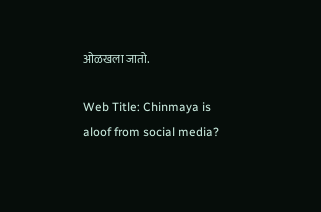ओळखला जातो.

Web Title: Chinmaya is aloof from social media?